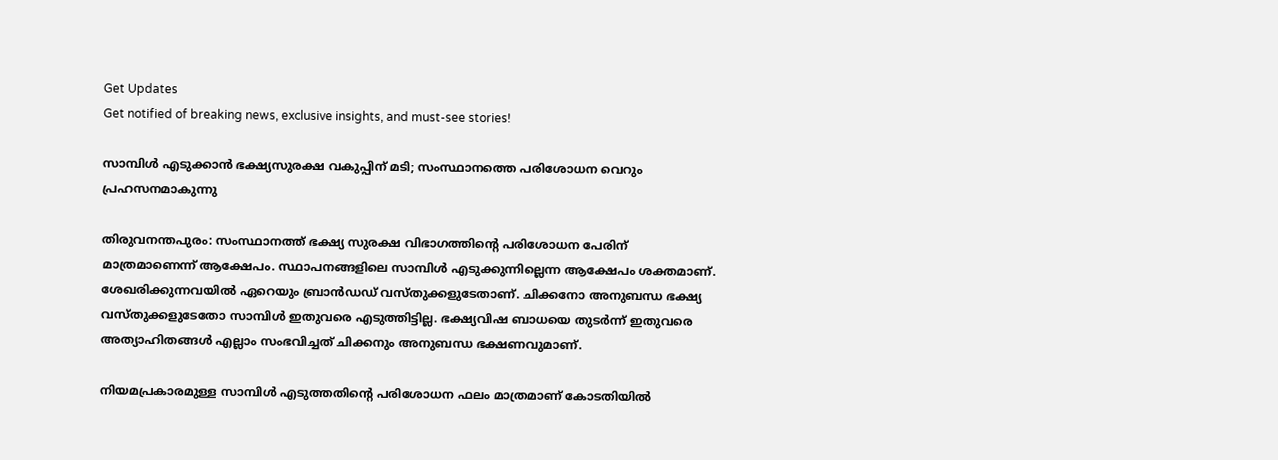Get Updates
Get notified of breaking news, exclusive insights, and must-see stories!

സാമ്പിള്‍ എടുക്കാന്‍ ഭക്ഷ്യസുരക്ഷ വകുപ്പിന് മടി; സംസ്ഥാനത്തെ പരിശോധന വെറും പ്രഹസനമാകുന്നു

തിരുവനന്തപുരം: സംസ്ഥാനത്ത് ഭക്ഷ്യ സുരക്ഷ വിഭാഗത്തിന്റെ പരിശോധന പേരിന് മാത്രമാണെന്ന് ആക്ഷേപം. സ്ഥാപനങ്ങളിലെ സാമ്പിള്‍ എടുക്കുന്നില്ലെന്ന ആക്ഷേപം ശക്തമാണ്. ശേഖരിക്കുന്നവയില്‍ ഏറെയും ബ്രാന്‍ഡഡ് വസ്തുക്കളുടേതാണ്. ചിക്കനോ അനുബന്ധ ഭക്ഷ്യ വസ്തുക്കളുടേതോ സാമ്പിള്‍ ഇതുവരെ എടുത്തിട്ടില്ല. ഭക്ഷ്യവിഷ ബാധയെ തുടര്‍ന്ന് ഇതുവരെ അത്യാഹിതങ്ങള്‍ എല്ലാം സംഭവിച്ചത് ചിക്കനും അനുബന്ധ ഭക്ഷണവുമാണ്.

നിയമപ്രകാരമുള്ള സാമ്പിള്‍ എടുത്തതിന്റെ പരിശോധന ഫലം മാത്രമാണ് കോടതിയില്‍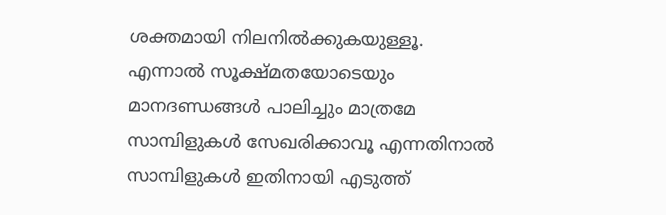ശക്തമായി നിലനില്‍ക്കുകയുള്ളൂ. എന്നാല്‍ സൂക്ഷ്മതയോടെയും മാനദണ്ഡങ്ങള്‍ പാലിച്ചും മാത്രമേ സാമ്പിളുകള്‍ സേഖരിക്കാവൂ എന്നതിനാല്‍ സാമ്പിളുകള്‍ ഇതിനായി എടുത്ത്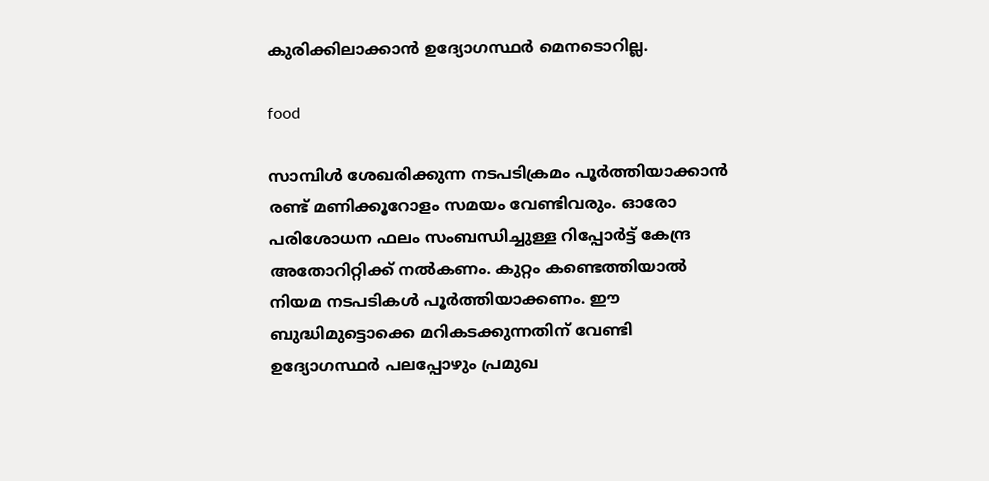കുരിക്കിലാക്കാന്‍ ഉദ്യോഗസ്ഥര്‍ മെനടൊറില്ല.

food

സാമ്പിള്‍ ശേഖരിക്കുന്ന നടപടിക്രമം പൂര്‍ത്തിയാക്കാന്‍ രണ്ട് മണിക്കൂറോളം സമയം വേണ്ടിവരും. ഓരോ പരിശോധന ഫലം സംബന്ധിച്ചുള്ള റിപ്പോര്‍ട്ട് കേന്ദ്ര അതോറിറ്റിക്ക് നല്‍കണം. കുറ്റം കണ്ടെത്തിയാല്‍ നിയമ നടപടികള്‍ പൂര്‍ത്തിയാക്കണം. ഈ ബുദ്ധിമുട്ടൊക്കെ മറികടക്കുന്നതിന് വേണ്ടി ഉദ്യോഗസ്ഥര്‍ പലപ്പോഴും പ്രമുഖ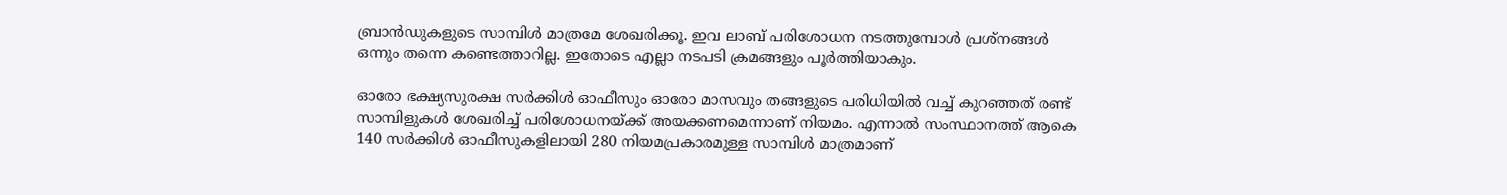ബ്രാന്‍ഡുകളുടെ സാമ്പിള്‍ മാത്രമേ ശേഖരിക്കൂ. ഇവ ലാബ് പരിശോധന നടത്തുമ്പോള്‍ പ്രശ്‌നങ്ങള്‍ ഒന്നും തന്നെ കണ്ടെത്താറില്ല. ഇതോടെ എല്ലാ നടപടി ക്രമങ്ങളും പൂര്‍ത്തിയാകും.

ഓരോ ഭക്ഷ്യസുരക്ഷ സര്‍ക്കിള്‍ ഓഫീസും ഓരോ മാസവും തങ്ങളുടെ പരിധിയില്‍ വച്ച് കുറഞ്ഞത് രണ്ട് സാമ്പിളുകള്‍ ശേഖരിച്ച് പരിശോധനയ്ക്ക് അയക്കണമെന്നാണ് നിയമം. എന്നാല്‍ സംസ്ഥാനത്ത് ആകെ 140 സര്‍ക്കിള്‍ ഓഫീസുകളിലായി 280 നിയമപ്രകാരമുള്ള സാമ്പിള്‍ മാത്രമാണ്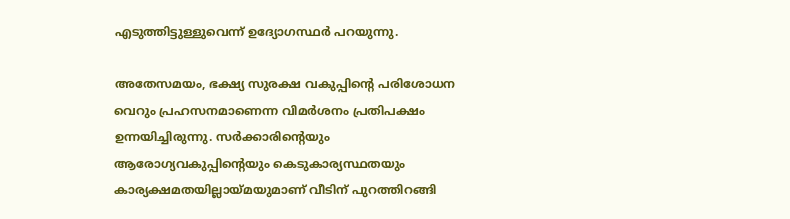എടുത്തിട്ടുള്ളുവെന്ന് ഉദ്യോഗസ്ഥര്‍ പറയുന്നു.

അതേസമയം, ഭക്ഷ്യ സുരക്ഷ വകുപ്പിന്റെ പരിശോധന വെറും പ്രഹസനമാണെന്ന വിമര്‍ശനം പ്രതിപക്ഷം ഉന്നയിച്ചിരുന്നു. സര്‍ക്കാരിന്റെയും ആരോഗ്യവകുപ്പിന്റെയും കെടുകാര്യസ്ഥതയും കാര്യക്ഷമതയില്ലായ്മയുമാണ് വീടിന് പുറത്തിറങ്ങി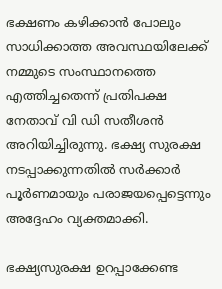ഭക്ഷണം കഴിക്കാന്‍ പോലും സാധിക്കാത്ത അവസ്ഥയിലേക്ക് നമ്മുടെ സംസ്ഥാനത്തെ എത്തിച്ചതെന്ന് പ്രതിപക്ഷ നേതാവ് വി ഡി സതീശന്‍ അറിയിച്ചിരുന്നു. ഭക്ഷ്യ സുരക്ഷ നടപ്പാക്കുന്നതില്‍ സര്‍ക്കാര്‍ പൂര്‍ണമായും പരാജയപ്പെട്ടെന്നും അദ്ദേഹം വ്യക്തമാക്കി.

ഭക്ഷ്യസുരക്ഷ ഉറപ്പാക്കേണ്ട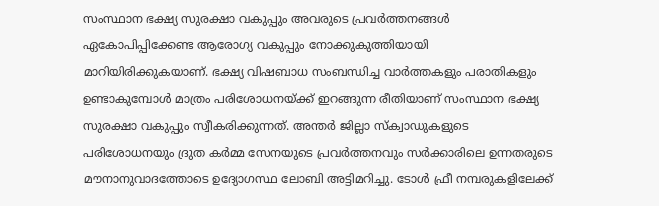സംസ്ഥാന ഭക്ഷ്യ സുരക്ഷാ വകുപ്പും അവരുടെ പ്രവര്‍ത്തനങ്ങള്‍ ഏകോപിപ്പിക്കേണ്ട ആരോഗ്യ വകുപ്പും നോക്കുകുത്തിയായി മാറിയിരിക്കുകയാണ്. ഭക്ഷ്യ വിഷബാധ സംബന്ധിച്ച വാര്‍ത്തകളും പരാതികളും ഉണ്ടാകുമ്പോള്‍ മാത്രം പരിശോധനയ്ക്ക് ഇറങ്ങുന്ന രീതിയാണ് സംസ്ഥാന ഭക്ഷ്യ സുരക്ഷാ വകുപ്പും സ്വീകരിക്കുന്നത്. അന്തര്‍ ജില്ലാ സ്‌ക്വാഡുകളുടെ പരിശോധനയും ദ്രുത കര്‍മ്മ സേനയുടെ പ്രവര്‍ത്തനവും സര്‍ക്കാരിലെ ഉന്നതരുടെ മൗനാനുവാദത്തോടെ ഉദ്യോഗസ്ഥ ലോബി അട്ടിമറിച്ചു. ടോള്‍ ഫ്രീ നമ്പരുകളിലേക്ക്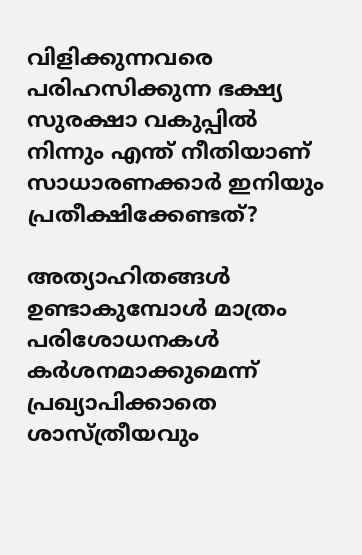വിളിക്കുന്നവരെ പരിഹസിക്കുന്ന ഭക്ഷ്യ സുരക്ഷാ വകുപ്പില്‍ നിന്നും എന്ത് നീതിയാണ് സാധാരണക്കാര്‍ ഇനിയും പ്രതീക്ഷിക്കേണ്ടത്?

അത്യാഹിതങ്ങള്‍ ഉണ്ടാകുമ്പോള്‍ മാത്രം പരിശോധനകള്‍ കര്‍ശനമാക്കുമെന്ന് പ്രഖ്യാപിക്കാതെ ശാസ്ത്രീയവും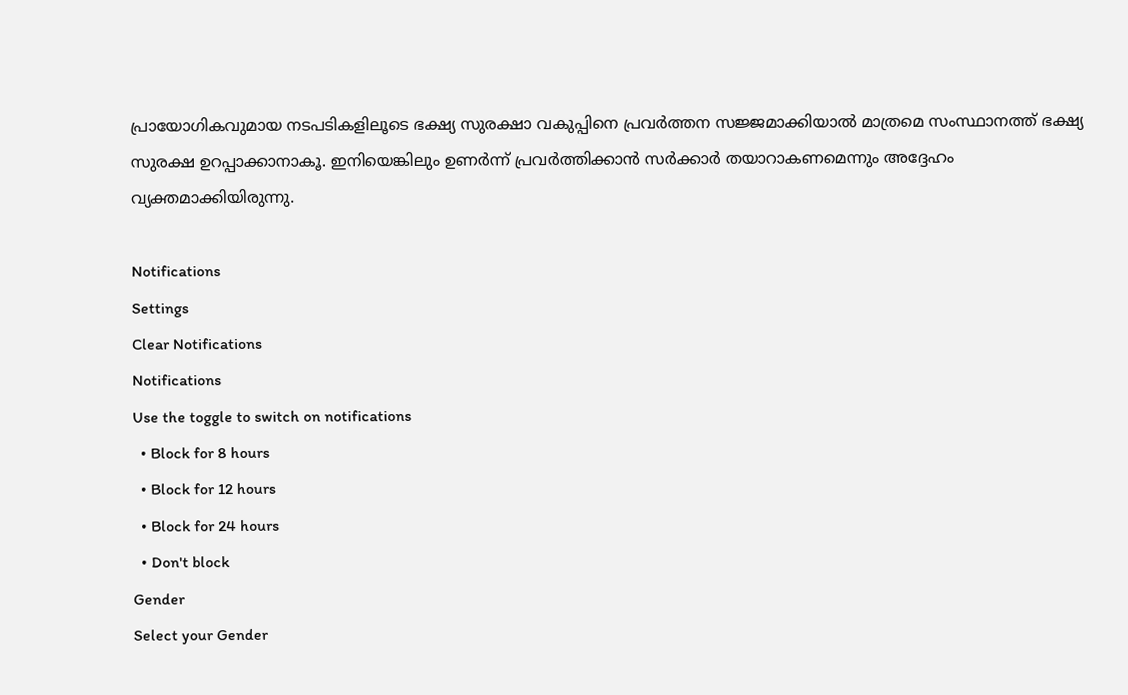പ്രായോഗികവുമായ നടപടികളിലൂടെ ഭക്ഷ്യ സുരക്ഷാ വകുപ്പിനെ പ്രവര്‍ത്തന സജ്ജമാക്കിയാല്‍ മാത്രമെ സംസ്ഥാനത്ത് ഭക്ഷ്യ സുരക്ഷ ഉറപ്പാക്കാനാകൂ. ഇനിയെങ്കിലും ഉണര്‍ന്ന് പ്രവര്‍ത്തിക്കാന്‍ സര്‍ക്കാര്‍ തയാറാകണമെന്നും അദ്ദേഹം വ്യക്തമാക്കിയിരുന്നു.

Notifications
Settings
Clear Notifications
Notifications
Use the toggle to switch on notifications
  • Block for 8 hours
  • Block for 12 hours
  • Block for 24 hours
  • Don't block
Gender
Select your Gender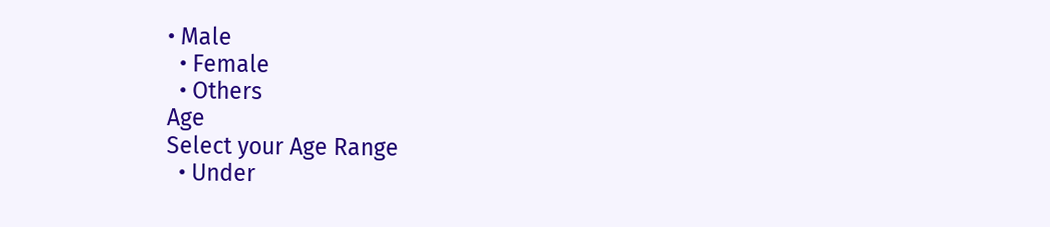• Male
  • Female
  • Others
Age
Select your Age Range
  • Under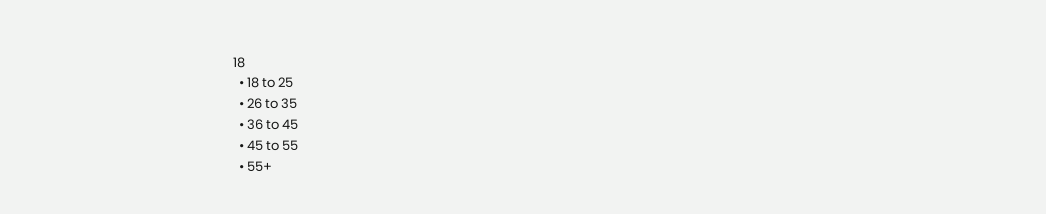18
  • 18 to 25
  • 26 to 35
  • 36 to 45
  • 45 to 55
  • 55+